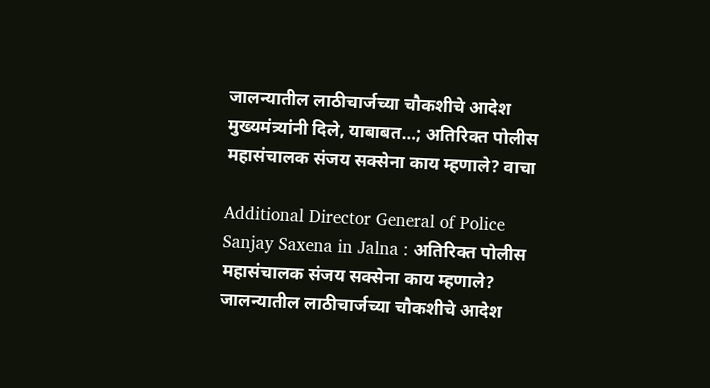जालन्यातील लाठीचार्जच्या चौकशीचे आदेश मुख्यमंत्र्यांनी दिले, याबाबत…; अतिरिक्त पोलीस महासंचालक संजय सक्सेना काय म्हणाले? वाचा

Additional Director General of Police Sanjay Saxena in Jalna : अतिरिक्त पोलीस महासंचालक संजय सक्सेना काय म्हणाले? जालन्यातील लाठीचार्जच्या चौकशीचे आदेश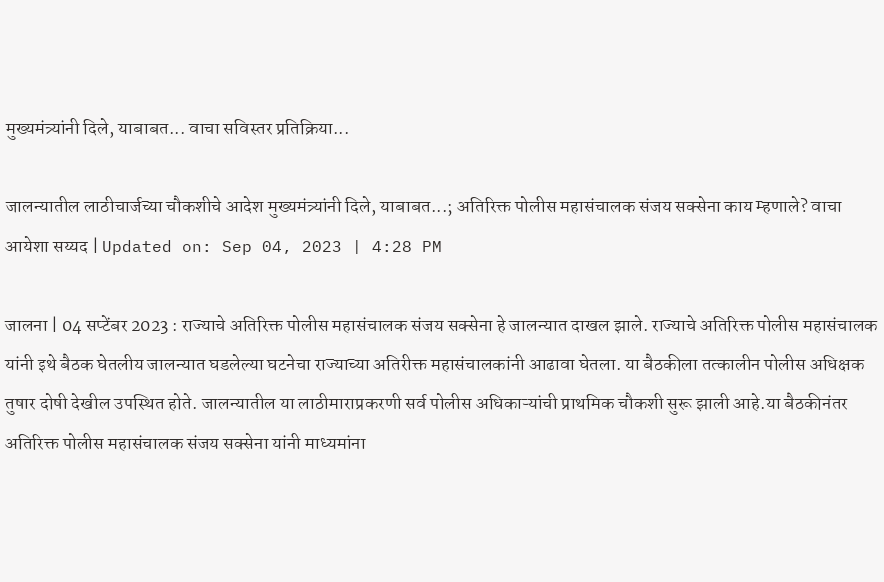मुख्यमंत्र्यांनी दिले, याबाबत... वाचा सविस्तर प्रतिक्रिया...

जालन्यातील लाठीचार्जच्या चौकशीचे आदेश मुख्यमंत्र्यांनी दिले, याबाबत...; अतिरिक्त पोलीस महासंचालक संजय सक्सेना काय म्हणाले? वाचा
आयेशा सय्यद | Updated on: Sep 04, 2023 | 4:28 PM

जालना | 04 सप्टेंबर 2023 : राज्याचे अतिरिक्त पोलीस महासंचालक संजय सक्सेना हे जालन्यात दाखल झाले. राज्याचे अतिरिक्त पोलीस महासंचालक यांनी इथे बैठक घेतलीय जालन्यात घडलेल्या घटनेचा राज्याच्या अतिरीक्त महासंचालकांनी आढावा घेतला. या बैठकीला तत्कालीन पोलीस अधिक्षक तुषार दोषी देखील उपस्थित होते. जालन्यातील या लाठीमाराप्रकरणी सर्व पोलीस अधिकाऱ्यांची प्राथमिक चौकशी सुरू झाली आहे.या बैठकीनंतर अतिरिक्त पोलीस महासंचालक संजय सक्सेना यांनी माध्यमांना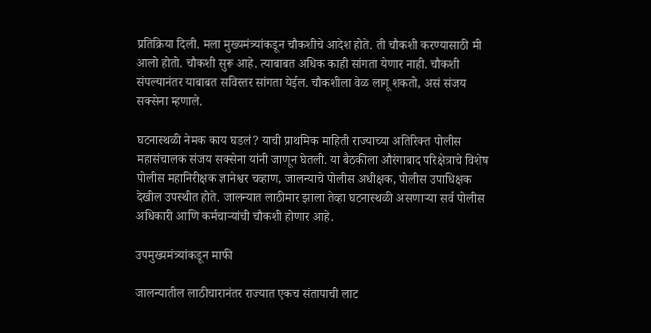प्रतिक्रिया दिली. मला मुख्यमंत्र्यांकडून चौकशीचे आदेश होते. ती चौकशी करण्यासाठी मी आलो होतो. चौकशी सुरू आहे. त्याबाबत अधिक काही सांगता येणार नाही. चौकशी संपल्यानंतर याबाबत सविस्तर सांगता येईल. चौकशीला वेळ लागू शकतो, असं संजय सक्सेना म्हणाले.

घटनास्थळी नेमक काय घडलं? याची प्राथमिक माहिती राज्याच्या अतिरिक्त पोलीस महासंचालक संजय सक्सेना यांनी जाणून घेतली. या बैठकीला औरंगाबाद परिक्षेत्राचे विशेष पोलीस महानिरीक्षक ज्ञानेश्वर चव्हाण, जालन्याचे पोलीस अधीक्षक, पोलीस उपाधिक्षक देखील उपस्थीत होते. जालन्यात लाठीमार झाला तेव्हा घटनास्थळी असणाऱ्या सर्व पोलीस अधिकारी आणि कर्मचाऱ्यांची चौकशी होणार आहे.

उपमुख्यमंत्र्यांकडून माफी

जालन्यातील लाठीचारानंतर राज्यात एकच संतापाची लाट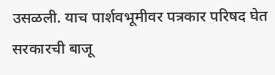उसळली. याच पार्शवभूमीवर पत्रकार परिषद घेत सरकारची बाजू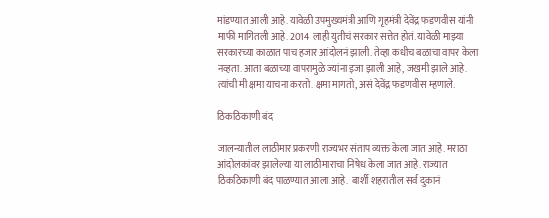मांडण्यात आली आहे. यावेळी उपमुख्यमंत्री आणि गृहमंत्री देवेंद्र फडणवीस यांनी माफी मागितली आहे. 2014 लाही युतीचं सरकार सत्तेत होतं. यावेळी माझ्या सरकारच्या काळात पाच हजार आंदोलनं झाली. तेव्हा कधीच बळाचा वापर केला नव्हता. आता बळाच्या वापरामुळे ज्यांना इजा झाली आहे, जखमी झाले आहे. त्यांची मी क्षमा याचना करतो. क्षमा मागतो, असं देवेंद्र फडणवीस म्हणाले.

ठिकठिकाणी बंद

जालन्यातील लाठीमार प्रकरणी राज्यभर संताप व्यक्त केला जात आहे. मराठा आंदोलकांवर झालेल्या या लाठीमाराचा निषेध केला जात आहे. राज्यात ठिकठिकाणी बंद पाळण्यात आला आहे.  बार्शी शहरातील सर्व दुकानं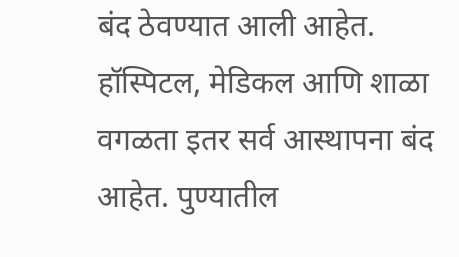बंद ठेवण्यात आली आहेत. हॉस्पिटल, मेडिकल आणि शाळा वगळता इतर सर्व आस्थापना बंद आहेत. पुण्यातील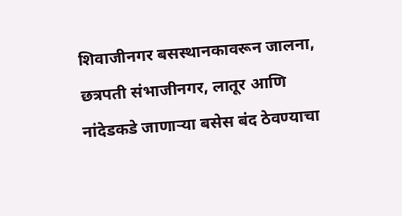शिवाजीनगर बसस्थानकावरून जालना, छत्रपती संभाजीनगर, लातूर आणि नांदेडकडे जाणाऱ्या बसेस बंद ठेवण्याचा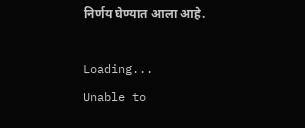निर्णय घेण्यात आला आहे.

Loading...
Unable to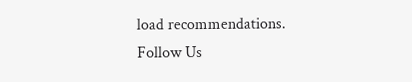load recommendations.
Follow Us